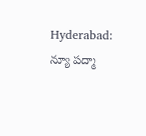Hyderabad: న్యూ పద్మా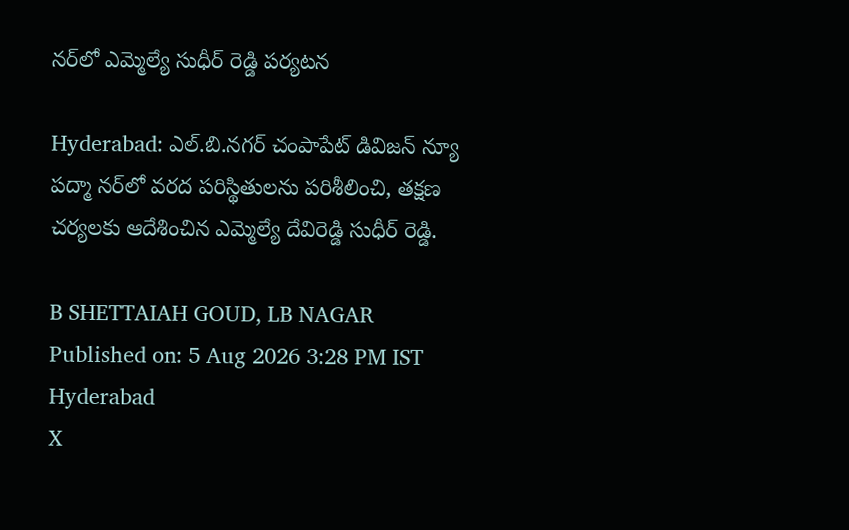నర్‌లో ఎమ్మెల్యే సుధీర్ రెడ్డి పర్యటన

Hyderabad: ఎల్.బి.నగర్ చంపాపేట్ డివిజన్ న్యూ పద్మా నర్‌లో వరద పరిస్థితులను పరిశీలించి, తక్షణ చర్యలకు ఆదేశించిన ఎమ్మెల్యే దేవిరెడ్డి సుధీర్ రెడ్డి.

B SHETTAIAH GOUD, LB NAGAR
Published on: 5 Aug 2026 3:28 PM IST
Hyderabad
X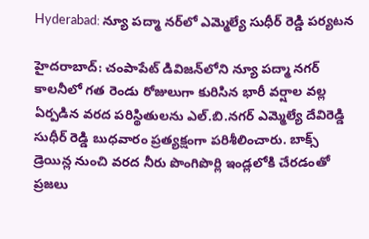Hyderabad: న్యూ పద్మా నర్‌లో ఎమ్మెల్యే సుధీర్ రెడ్డి పర్యటన

హైదరాబాద్: చంపాపేట్ డివిజన్‌లోని న్యూ పద్మా నగర్ కాలనీలో గత రెండు రోజులుగా కురిసిన భారీ వర్షాల వల్ల ఏర్పడిన వరద పరిస్థితులను ఎల్.బి.నగర్ ఎమ్మెల్యే దేవిరెడ్డి సుధీర్ రెడ్డి బుధవారం ప్రత్యక్షంగా పరిశీలించారు. బాక్స్ డ్రెయిన్ల నుంచి వరద నీరు పొంగిపొర్లి ఇండ్లలోకి చేరడంతో ప్రజలు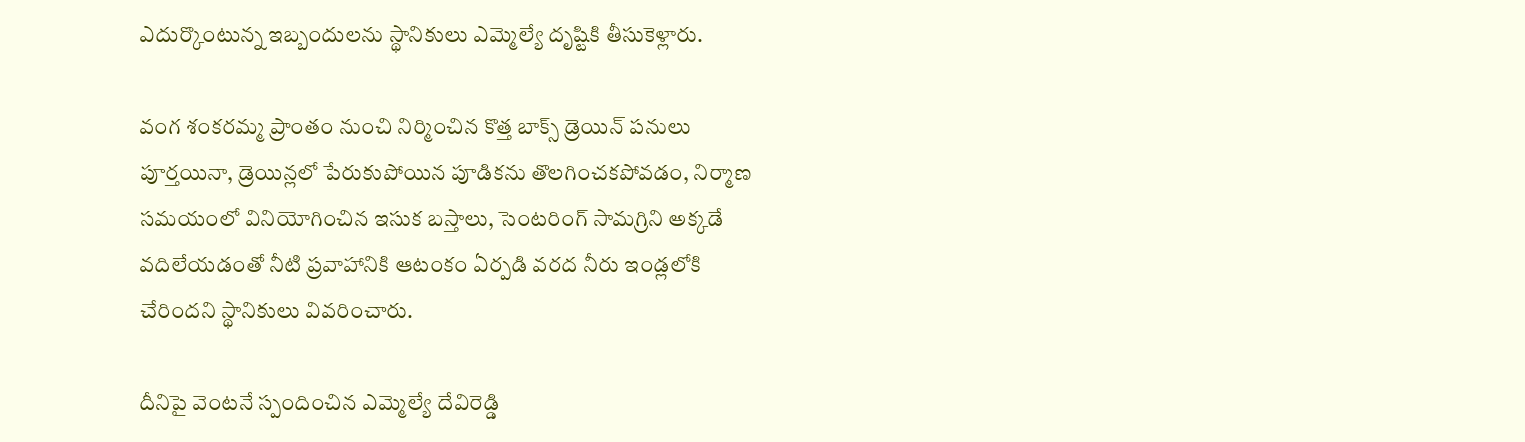ఎదుర్కొంటున్న ఇబ్బందులను స్థానికులు ఎమ్మెల్యే దృష్టికి తీసుకెళ్లారు.

వంగ శంకరమ్మ ప్రాంతం నుంచి నిర్మించిన కొత్త బాక్స్ డ్రెయిన్ పనులు పూర్తయినా, డ్రెయిన్లలో పేరుకుపోయిన పూడికను తొలగించకపోవడం, నిర్మాణ సమయంలో వినియోగించిన ఇసుక బస్తాలు, సెంటరింగ్ సామగ్రిని అక్కడే వదిలేయడంతో నీటి ప్రవాహానికి ఆటంకం ఏర్పడి వరద నీరు ఇండ్లలోకి చేరిందని స్థానికులు వివరించారు.

దీనిపై వెంటనే స్పందించిన ఎమ్మెల్యే దేవిరెడ్డి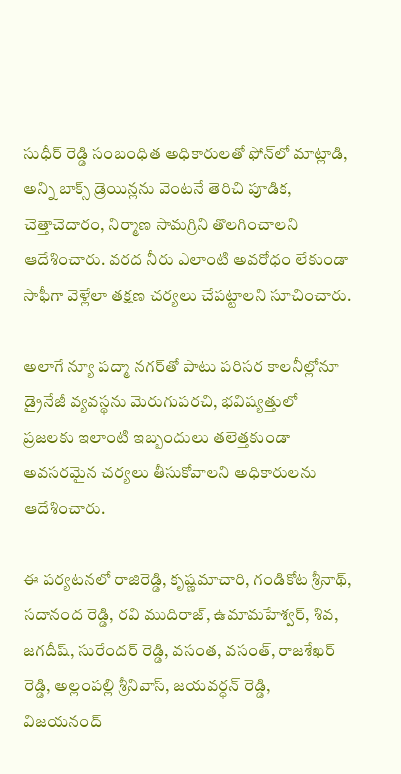సుధీర్ రెడ్డి సంబంధిత అధికారులతో ఫోన్‌లో మాట్లాడి, అన్ని బాక్స్ డ్రెయిన్లను వెంటనే తెరిచి పూడిక, చెత్తాచెదారం, నిర్మాణ సామగ్రిని తొలగించాలని ఆదేశించారు. వరద నీరు ఎలాంటి అవరోధం లేకుండా సాఫీగా వెళ్లేలా తక్షణ చర్యలు చేపట్టాలని సూచించారు.

అలాగే న్యూ పద్మా నగర్‌తో పాటు పరిసర కాలనీల్లోనూ డ్రైనేజీ వ్యవస్థను మెరుగుపరచి, భవిష్యత్తులో ప్రజలకు ఇలాంటి ఇబ్బందులు తలెత్తకుండా అవసరమైన చర్యలు తీసుకోవాలని అధికారులను ఆదేశించారు.

ఈ పర్యటనలో రాజిరెడ్డి, కృష్ణమాచారి, గండికోట శ్రీనాథ్, సదానంద రెడ్డి, రవి ముదిరాజ్, ఉమామహేశ్వర్, శివ, జగదీష్, సురేందర్ రెడ్డి, వసంత, వసంత్, రాజశేఖర్ రెడ్డి, అల్లంపల్లి శ్రీనివాస్, జయవర్ధన్ రెడ్డి, విజయనంద్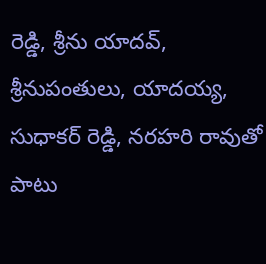రెడ్డి, శ్రీను యాదవ్, శ్రీనుపంతులు, యాదయ్య, సుధాకర్ రెడ్డి, నరహరి రావుతో పాటు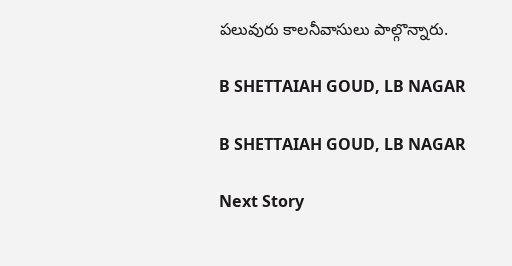పలువురు కాలనీవాసులు పాల్గొన్నారు.

B SHETTAIAH GOUD, LB NAGAR

B SHETTAIAH GOUD, LB NAGAR

Next Story